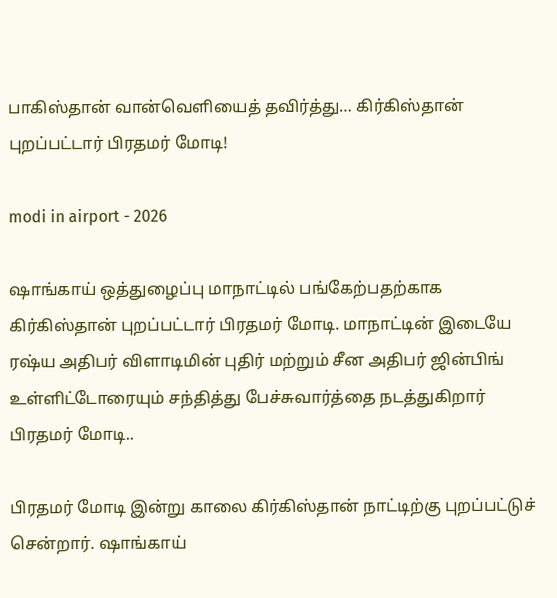பாகிஸ்தான் வான்வெளியைத் தவிர்த்து… கிர்கிஸ்தான் புறப்பட்டார் பிரதமர் மோடி!

modi in airport - 2026

ஷாங்காய் ஒத்துழைப்பு மாநாட்டில் பங்கேற்பதற்காக கிர்கிஸ்தான் புறப்பட்டார் பிரதமர் மோடி. மாநாட்டின் இடையே ரஷ்ய அதிபர் விளாடிமின் புதிர் மற்றும் சீன அதிபர் ஜின்பிங் உள்ளிட்டோரையும் சந்தித்து பேச்சுவார்த்தை நடத்துகிறார் பிரதமர் மோடி..

பிரதமர் மோடி இன்று காலை கிர்கிஸ்தான் நாட்டிற்கு புறப்பட்டுச் சென்றார். ஷாங்காய்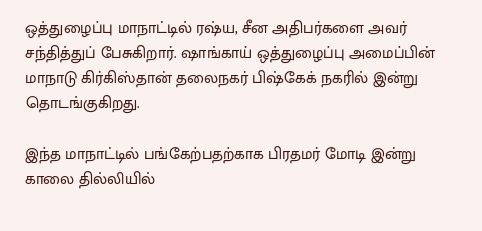ஒத்துழைப்பு மாநாட்டில் ரஷ்ய, சீன அதிபர்களை அவர் சந்தித்துப் பேசுகிறார். ஷாங்காய் ஒத்துழைப்பு அமைப்பின் மாநாடு கிர்கிஸ்தான் தலைநகர் பிஷ்கேக் நகரில் இன்று தொடங்குகிறது.

இந்த மாநாட்டில் பங்கேற்பதற்காக பிரதமர் மோடி இன்று காலை தில்லியில்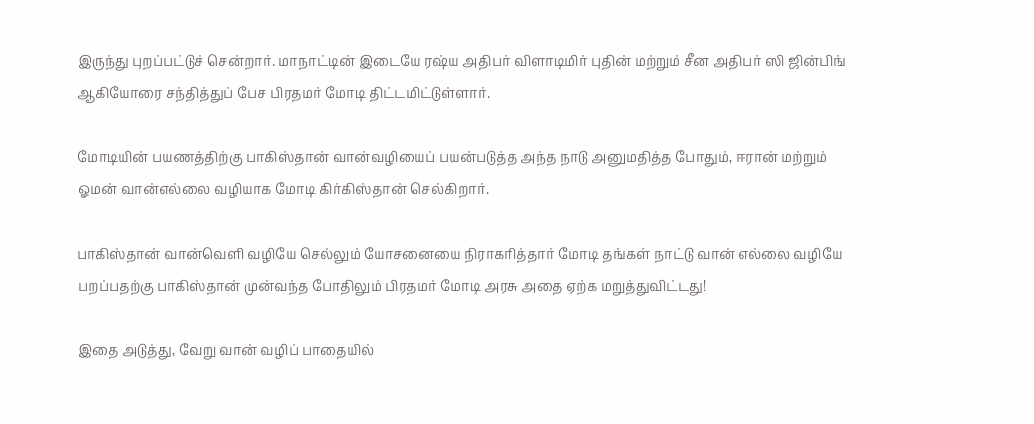இருந்து புறப்பட்டுச் சென்றார். மாநாட்டின் இடையே ரஷ்ய அதிபர் விளாடிமிர் புதின் மற்றும் சீன அதிபர் ஸி ஜின்பிங் ஆகியோரை சந்தித்துப் பேச பிரதமர் மோடி திட்டமிட்டுள்ளார்.

மோடியின் பயணத்திற்கு பாகிஸ்தான் வான்வழியைப் பயன்படுத்த அந்த நாடு அனுமதித்த போதும், ஈரான் மற்றும் ஓமன் வான்எல்லை வழியாக மோடி கிர்கிஸ்தான் செல்கிறார்.

பாகிஸ்தான் வான்வெளி வழியே செல்லும் யோசனையை நிராகரித்தார் மோடி தங்கள் நாட்டு வான் எல்லை வழியே பறப்பதற்கு பாகிஸ்தான் முன்வந்த போதிலும் பிரதமர் மோடி அரசு அதை ஏற்க மறுத்துவிட்டது!

இதை அடுத்து, வேறு வான் வழிப் பாதையில்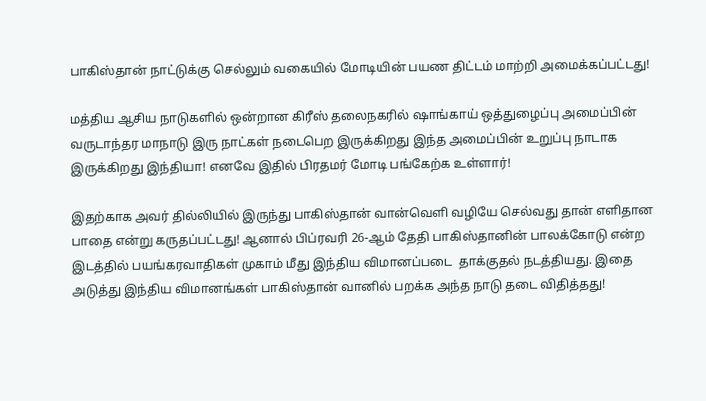பாகிஸ்தான் நாட்டுக்கு செல்லும் வகையில் மோடியின் பயண திட்டம் மாற்றி அமைக்கப்பட்டது!

மத்திய ஆசிய நாடுகளில் ஒன்றான கிரீஸ் தலைநகரில் ஷாங்காய் ஒத்துழைப்பு அமைப்பின் வருடாந்தர மாநாடு இரு நாட்கள் நடைபெற இருக்கிறது இந்த அமைப்பின் உறுப்பு நாடாக இருக்கிறது இந்தியா! எனவே இதில் பிரதமர் மோடி பங்கேற்க உள்ளார்!

இதற்காக அவர் தில்லியில் இருந்து பாகிஸ்தான் வான்வெளி வழியே செல்வது தான் எளிதான பாதை என்று கருதப்பட்டது! ஆனால் பிப்ரவரி 26-ஆம் தேதி பாகிஸ்தானின் பாலக்கோடு என்ற இடத்தில் பயங்கரவாதிகள் முகாம் மீது இந்திய விமானப்படை  தாக்குதல் நடத்தியது. இதை அடுத்து இந்திய விமானங்கள் பாகிஸ்தான் வானில் பறக்க அந்த நாடு தடை விதித்தது!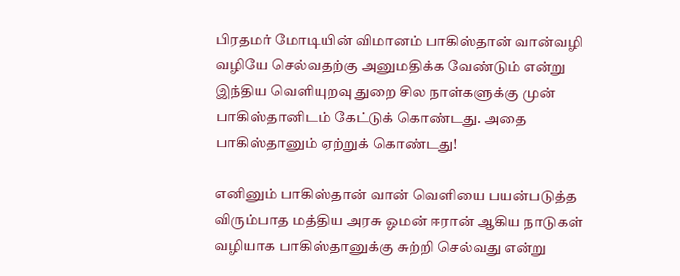பிரதமர் மோடியின் விமானம் பாகிஸ்தான் வான்வழி வழியே செல்வதற்கு அனுமதிக்க வேண்டும் என்று இந்திய வெளியுறவு துறை சில நாள்களுக்கு முன் பாகிஸ்தானிடம் கேட்டுக் கொண்டது. அதை பாகிஸ்தானும் ஏற்றுக் கொண்டது!

எனினும் பாகிஸ்தான் வான் வெளியை பயன்படுத்த விரும்பாத மத்திய அரசு ஓமன் ஈரான் ஆகிய நாடுகள் வழியாக பாகிஸ்தானுக்கு சுற்றி செல்வது என்று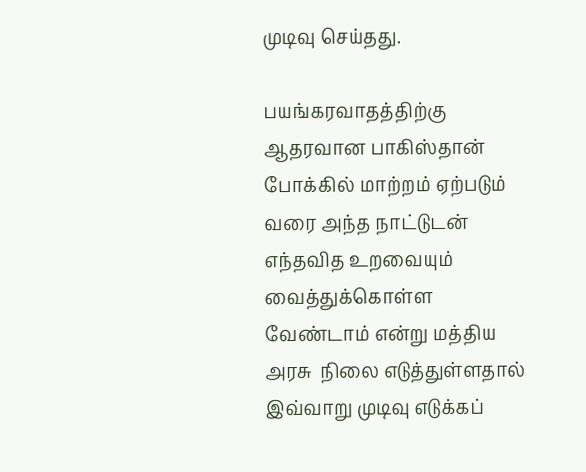முடிவு செய்தது.

பயங்கரவாதத்திற்கு ஆதரவான பாகிஸ்தான் போக்கில் மாற்றம் ஏற்படும் வரை அந்த நாட்டுடன் எந்தவித உறவையும் வைத்துக்கொள்ள வேண்டாம் என்று மத்திய அரசு  நிலை எடுத்துள்ளதால் இவ்வாறு முடிவு எடுக்கப்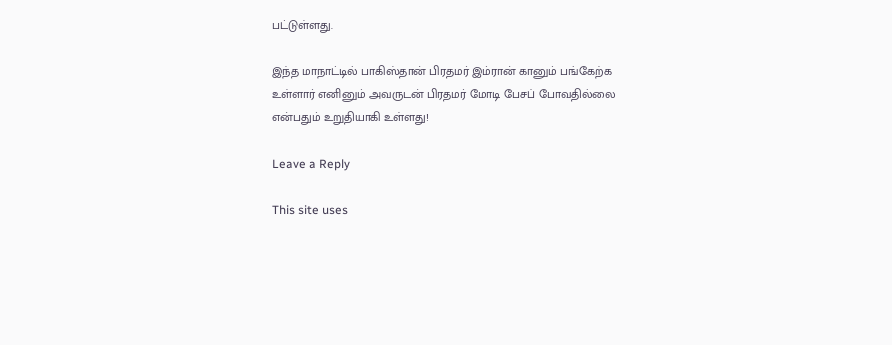பட்டுள்ளது.

இந்த மாநாட்டில் பாகிஸ்தான் பிரதமர் இம்ரான் கானும் பங்கேற்க உள்ளார் எனினும் அவருடன் பிரதமர் மோடி பேசப் போவதில்லை என்பதும் உறுதியாகி உள்ளது!

Leave a Reply

This site uses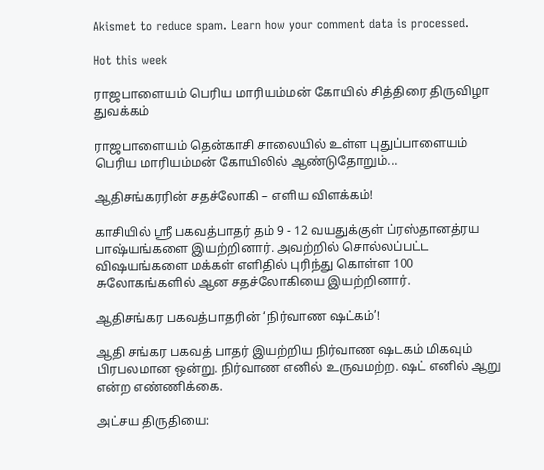Akismet to reduce spam. Learn how your comment data is processed.

Hot this week

ராஜபாளையம் பெரிய மாரியம்மன் கோயில் சித்திரை திருவிழா துவக்கம்

ராஜபாளையம் தென்காசி சாலையில் உள்ள புதுப்பாளையம் பெரிய மாரியம்மன் கோயிலில் ஆண்டுதோறும்...

ஆதிசங்கரரின் சதச்லோகி – எளிய விளக்கம்!

காசியில் ஸ்ரீ பகவத்பாதர் தம் 9 - 12 வயதுக்குள் ப்ரஸ்தானத்ரய பாஷ்யங்களை இயற்றினார். அவற்றில் சொல்லப்பட்ட விஷயங்களை மக்கள் எளிதில் புரிந்து கொள்ள 100 சுலோகங்களில் ஆன சதச்லோகியை இயற்றினார்.

ஆதிசங்கர பகவத்பாதரின் ‘நிர்வாண ஷட்கம்’!

ஆதி சங்கர பகவத் பாதர் இயற்றிய நிர்வாண ஷடகம் மிகவும் பிரபலமான ஒன்று. நிர்வாண எனில் உருவமற்ற. ஷட் எனில் ஆறு என்ற எண்ணிக்கை.

அட்சய திருதியை: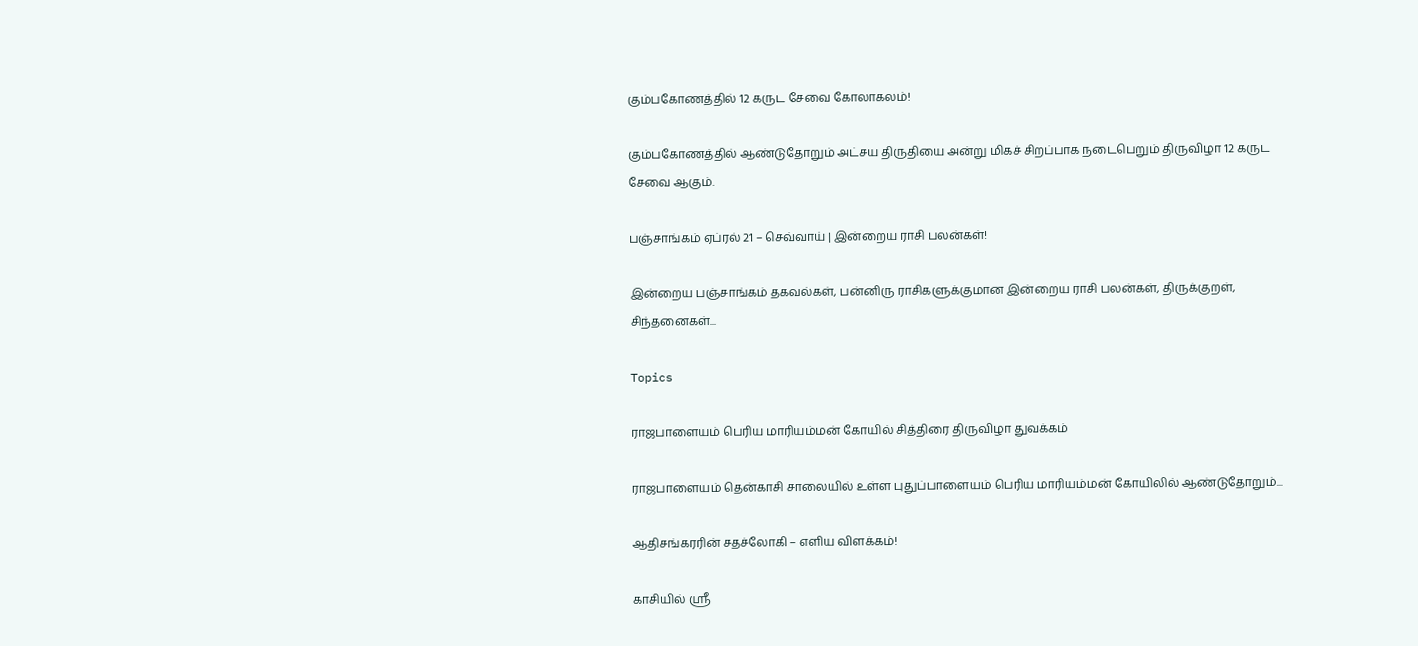கும்பகோணத்தில் 12 கருட சேவை கோலாகலம்!

கும்பகோணத்தில் ஆண்டுதோறும் அட்சய திருதியை அன்று மிகச் சிறப்பாக நடைபெறும் திருவிழா 12 கருட சேவை ஆகும்.

பஞ்சாங்கம் ஏப்ரல் 21 – செவ்வாய் | இன்றைய ராசி பலன்கள்!

இன்றைய பஞ்சாங்கம் தகவல்கள், பன்னிரு ராசிகளுக்குமான இன்றைய ராசி பலன்கள், திருக்குறள், சிந்தனைகள்...

Topics

ராஜபாளையம் பெரிய மாரியம்மன் கோயில் சித்திரை திருவிழா துவக்கம்

ராஜபாளையம் தென்காசி சாலையில் உள்ள புதுப்பாளையம் பெரிய மாரியம்மன் கோயிலில் ஆண்டுதோறும்...

ஆதிசங்கரரின் சதச்லோகி – எளிய விளக்கம்!

காசியில் ஸ்ரீ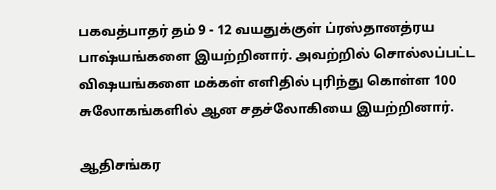பகவத்பாதர் தம் 9 - 12 வயதுக்குள் ப்ரஸ்தானத்ரய பாஷ்யங்களை இயற்றினார். அவற்றில் சொல்லப்பட்ட விஷயங்களை மக்கள் எளிதில் புரிந்து கொள்ள 100 சுலோகங்களில் ஆன சதச்லோகியை இயற்றினார்.

ஆதிசங்கர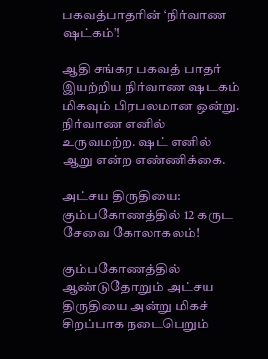பகவத்பாதரின் ‘நிர்வாண ஷட்கம்’!

ஆதி சங்கர பகவத் பாதர் இயற்றிய நிர்வாண ஷடகம் மிகவும் பிரபலமான ஒன்று. நிர்வாண எனில் உருவமற்ற. ஷட் எனில் ஆறு என்ற எண்ணிக்கை.

அட்சய திருதியை: கும்பகோணத்தில் 12 கருட சேவை கோலாகலம்!

கும்பகோணத்தில் ஆண்டுதோறும் அட்சய திருதியை அன்று மிகச் சிறப்பாக நடைபெறும்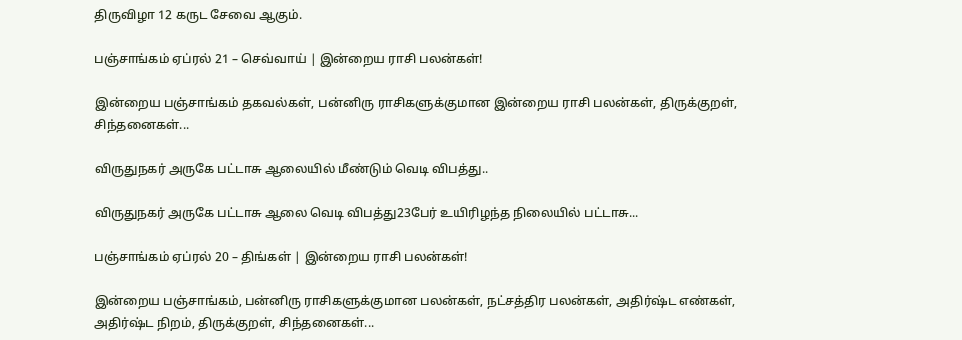திருவிழா 12 கருட சேவை ஆகும்.

பஞ்சாங்கம் ஏப்ரல் 21 – செவ்வாய் | இன்றைய ராசி பலன்கள்!

இன்றைய பஞ்சாங்கம் தகவல்கள், பன்னிரு ராசிகளுக்குமான இன்றைய ராசி பலன்கள், திருக்குறள், சிந்தனைகள்...

விருதுநகர் அருகே பட்டாசு ஆலையில் மீண்டும் வெடி விபத்து..

விருதுநகர் அருகே பட்டாசு ஆலை வெடி விபத்து23பேர் உயிரிழந்த நிலையில் பட்டாசு...

பஞ்சாங்கம் ஏப்ரல் 20 – திங்கள் | இன்றைய ராசி பலன்கள்!

இன்றைய பஞ்சாங்கம், பன்னிரு ராசிகளுக்குமான பலன்கள், நட்சத்திர பலன்கள், அதிர்ஷ்ட எண்கள், அதிர்ஷ்ட நிறம், திருக்குறள், சிந்தனைகள்...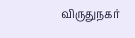விருதுநகர்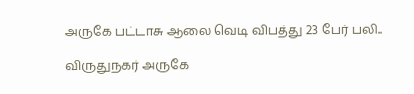அருகே பட்டாசு ஆலை வெடி விபத்து 23 பேர் பலி..

விருதுநகர் அருகே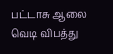பட்டாசு ஆலை வெடி விபத்து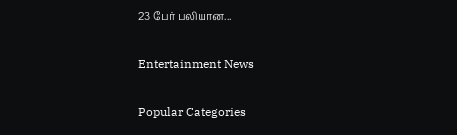23 பேர் பலியான...

Entertainment News

Popular Categories